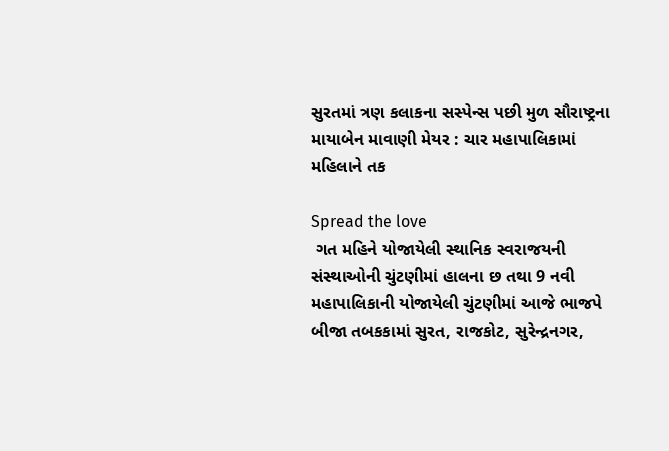સુરતમાં ત્રણ કલાકના સસ્પેન્સ પછી મુળ સૌરાષ્ટ્રના માયાબેન માવાણી મેયર : ચાર મહાપાલિકામાં મહિલાને તક

Spread the love
 ગત મહિને યોજાયેલી સ્થાનિક સ્વરાજયની સંસ્થાઓની ચુંટણીમાં હાલના છ તથા 9 નવી મહાપાલિકાની યોજાયેલી ચુંટણીમાં આજે ભાજપે બીજા તબકકામાં સુરત, રાજકોટ, સુરેન્દ્રનગર,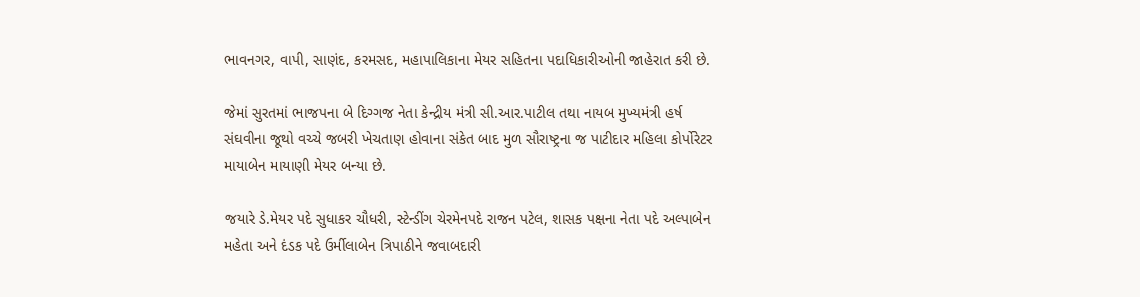ભાવનગર, વાપી, સાણંદ, કરમસદ, મહાપાલિકાના મેયર સહિતના પદાધિકારીઓની જાહેરાત કરી છે.

જેમાં સુરતમાં ભાજપના બે દિગ્ગજ નેતા કેન્દ્રીય મંત્રી સી.આર.પાટીલ તથા નાયબ મુખ્યમંત્રી હર્ષ સંઘવીના જૂથો વચ્ચે જબરી ખેચતાણ હોવાના સંકેત બાદ મુળ સૌરાષ્ટ્રના જ પાટીદાર મહિલા કોર્પોરેટર માયાબેન માયાણી મેયર બન્યા છે.

જયારે ડે.મેયર પદે સુધાકર ચૌધરી, સ્ટેન્ડીંગ ચેરમેનપદે રાજન પટેલ, શાસક પક્ષના નેતા પદે અલ્પાબેન મહેતા અને દંડક પદે ઉર્મીલાબેન ત્રિપાઠીને જવાબદારી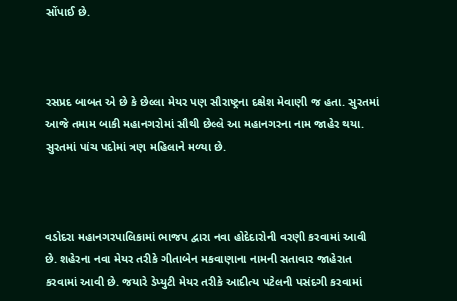સોંપાઈ છે.



રસપ્રદ બાબત એ છે કે છેલ્લા મેયર પણ સૌરાષ્ટ્રના દક્ષેશ મેવાણી જ હતા. સુરતમાં આજે તમામ બાકી મહાનગરોમાં સૌથી છેલ્લે આ મહાનગરના નામ જાહેર થયા. સુરતમાં પાંચ પદોમાં ત્રણ મહિલાને મળ્યા છે.



વડોદરા મહાનગરપાલિકામાં ભાજપ દ્વારા નવા હોદેદારોની વરણી કરવામાં આવી છે. શહેરના નવા મેયર તરીકે ગીતાબેન મકવાણાના નામની સતાવાર જાહેરાત કરવામાં આવી છે. જયારે ડેપ્યુટી મેયર તરીકે આદીત્ય પટેલની પસંદગી કરવામાં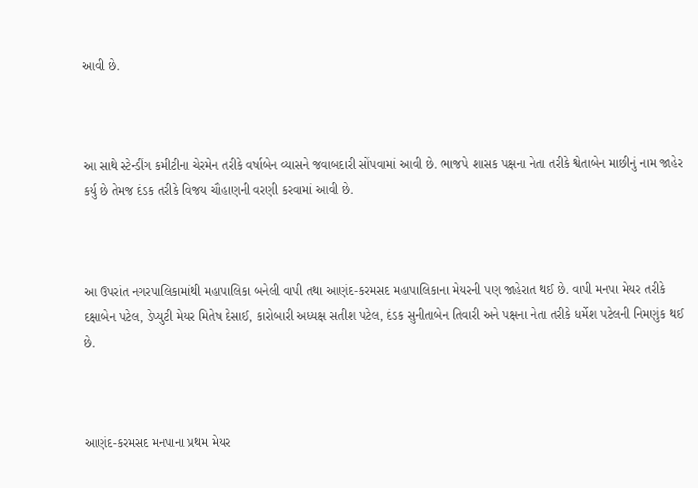આવી છે.



આ સાથે સ્ટેન્ડીંગ કમીટીના ચેરમેન તરીકે વર્ષાબેન વ્યાસને જવાબદારી સોંપવામાં આવી છે. ભાજપે શાસક પક્ષના નેતા તરીકે શ્વેતાબેન માછીનું નામ જાહેર કર્યુ છે તેમજ દંડક તરીકે વિજય ચૌહાણની વરણી કરવામાં આવી છે.



આ ઉપરાંત નગરપાલિકામાંથી મહાપાલિકા બનેલી વાપી તથા આણંદ-કરમસદ મહાપાલિકાના મેયરની પણ જાહેરાત થઈ છે. વાપી મનપા મેયર તરીકે દક્ષાબેન પટેલ, ડેપ્યુટી મેયર મિતેષ દેસાઈ, કારોબારી અધ્યક્ષ સતીશ પટેલ, દંડક સુનીતાબેન તિવારી અને પક્ષના નેતા તરીકે ધર્મેશ પટેલની નિમણુંક થઈ છે.



આણંદ-કરમસદ મનપાના પ્રથમ મેયર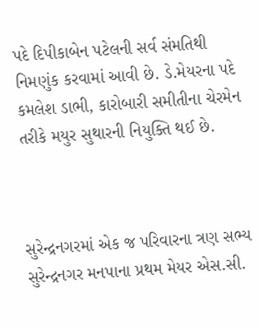પદે દિપીકાબેન પટેલની સર્વ સંમતિથી નિમણુંક કરવામાં આવી છે. ડે.મેયરના પદે કમલેશ ડાભી, કારોબારી સમીતીના ચેરમેન તરીકે મયુર સુથારની નિયુક્તિ થઈ છે.



સુરેન્દ્રનગરમાં એક જ પરિવારના ત્રણ સભ્ય સુરેન્દ્રનગર મનપાના પ્રથમ મેયર એસ.સી.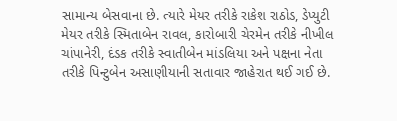સામાન્ય બેસવાના છે. ત્યારે મેયર તરીકે રાકેશ રાઠોડ, ડેપ્યુટી મેયર તરીકે સ્મિતાબેન રાવલ, કારોબારી ચેરમેન તરીકે નીખીલ ચાંપાનેરી, દંડક તરીકે સ્વાતીબેન માંડલિયા અને પક્ષના નેતા તરીકે પિન્ટુબેન અસાણીયાની સતાવાર જાહેરાત થઈ ગઈ છે.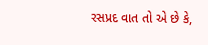રસપ્રદ વાત તો એ છે કે,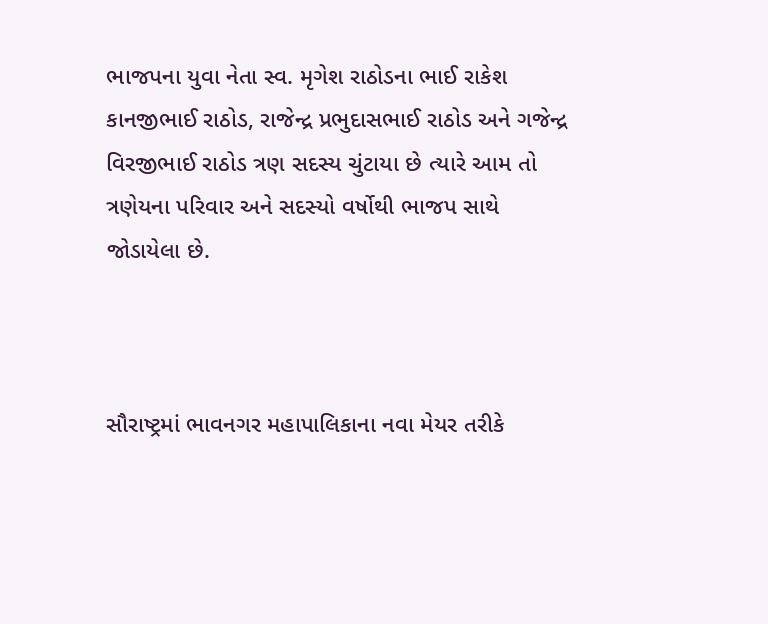ભાજપના યુવા નેતા સ્વ. મૃગેશ રાઠોડના ભાઈ રાકેશ કાનજીભાઈ રાઠોડ, રાજેન્દ્ર પ્રભુદાસભાઈ રાઠોડ અને ગજેન્દ્ર વિરજીભાઈ રાઠોડ ત્રણ સદસ્ય ચુંટાયા છે ત્યારે આમ તો ત્રણેયના પરિવાર અને સદસ્યો વર્ષોથી ભાજપ સાથે જોડાયેલા છે.



સૌરાષ્ટ્રમાં ભાવનગર મહાપાલિકાના નવા મેયર તરીકે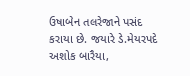ઉષાબેન તલરેજાને પસંદ કરાયા છે. જયારે ડે.મેયરપદે અશોક બારૈયા,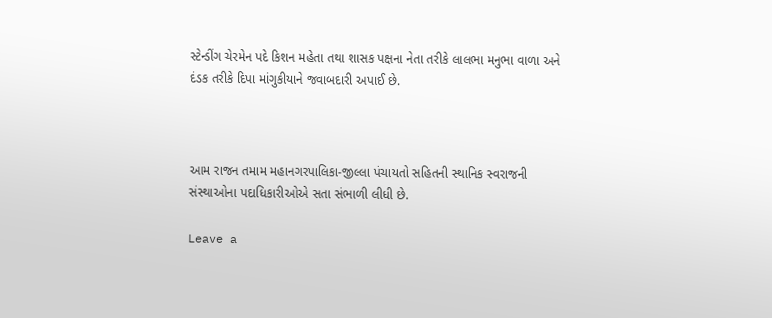સ્ટેન્ડીંગ ચેરમેન પદે કિશન મહેતા તથા શાસક પક્ષના નેતા તરીકે લાલભા મનુભા વાળા અને દંડક તરીકે દિપા માંગુકીયાને જવાબદારી અપાઈ છે.



આમ રાજન તમામ મહાનગરપાલિકા-જીલ્લા પંચાયતો સહિતની સ્થાનિક સ્વરાજની સંસ્થાઓના પદાધિકારીઓએ સતા સંભાળી લીધી છે.

Leave a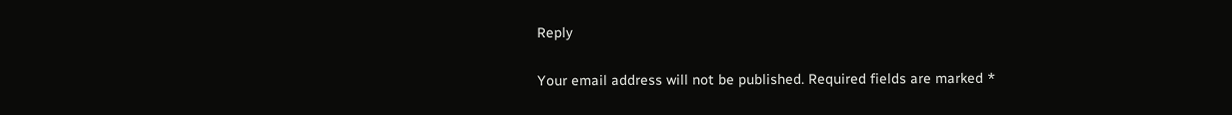Reply

Your email address will not be published. Required fields are marked *